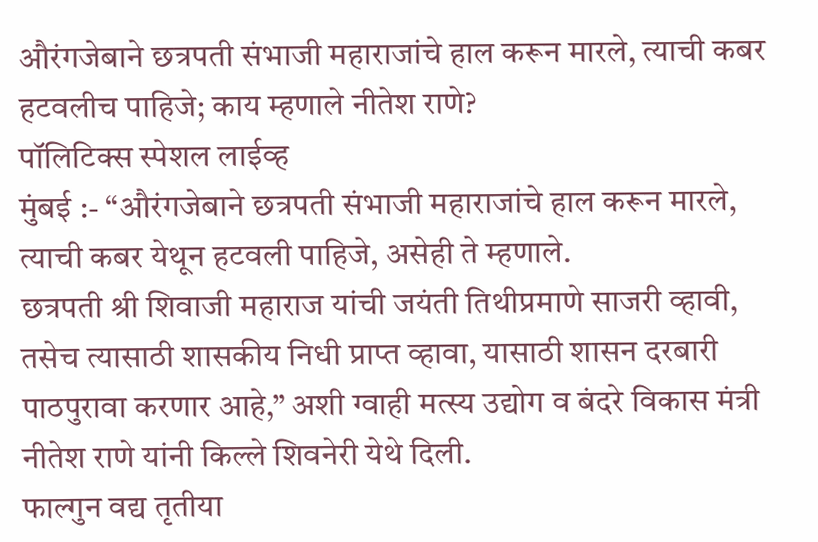औरंगजेबाने छत्रपती संभाजी महाराजांचे हाल करून मारले, त्याची कबर हटवलीच पाहिजे; काय म्हणाले नीतेश राणे?
पॉलिटिक्स स्पेशल लाईव्ह
मुंबई :- “औरंगजेबाने छत्रपती संभाजी महाराजांचे हाल करून मारले, त्याची कबर येथून हटवली पाहिजे, असेही ते म्हणाले.
छत्रपती श्री शिवाजी महाराज यांची जयंती तिथीप्रमाणे साजरी व्हावी, तसेच त्यासाठी शासकीय निधी प्राप्त व्हावा, यासाठी शासन दरबारी पाठपुरावा करणार आहे,” अशी ग्वाही मत्स्य उद्योग व बंदरे विकास मंत्री नीतेश राणे यांनी किल्ले शिवनेरी येथे दिली.
फाल्गुन वद्य तृतीया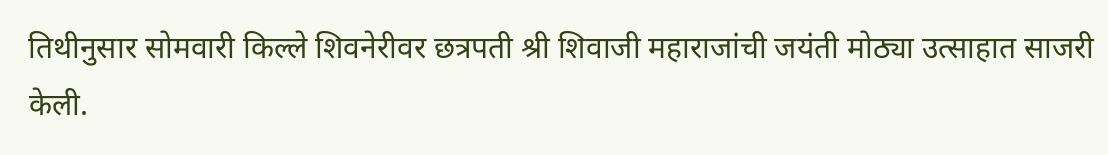तिथीनुसार सोमवारी किल्ले शिवनेरीवर छत्रपती श्री शिवाजी महाराजांची जयंती मोठ्या उत्साहात साजरी केली.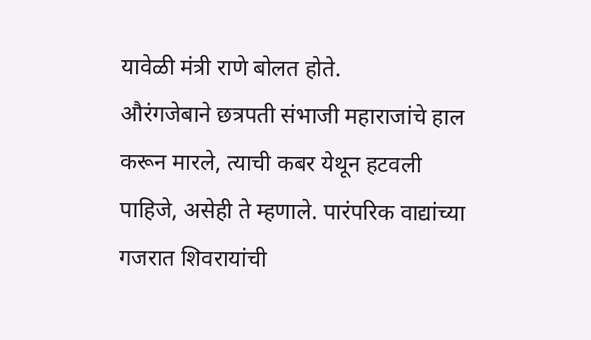यावेळी मंत्री राणे बोलत होते.
औरंगजेबाने छत्रपती संभाजी महाराजांचे हाल करून मारले, त्याची कबर येथून हटवली पाहिजे, असेही ते म्हणाले. पारंपरिक वाद्यांच्या गजरात शिवरायांची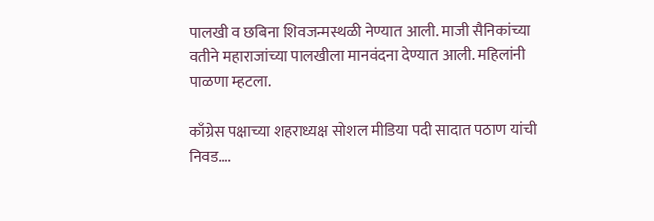पालखी व छबिना शिवजन्मस्थळी नेण्यात आली. माजी सैनिकांच्या वतीने महाराजांच्या पालखीला मानवंदना देण्यात आली. महिलांनी पाळणा म्हटला.

काँग्रेस पक्षाच्या शहराध्यक्ष सोशल मीडिया पदी सादात पठाण यांची निवड….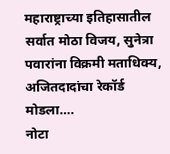महाराष्ट्राच्या इतिहासातील सर्वात मोठा विजय, सुनेत्रा पवारांना विक्रमी मताधिक्य, अजितदादांचा रेकॉर्ड मोडला….
नोटा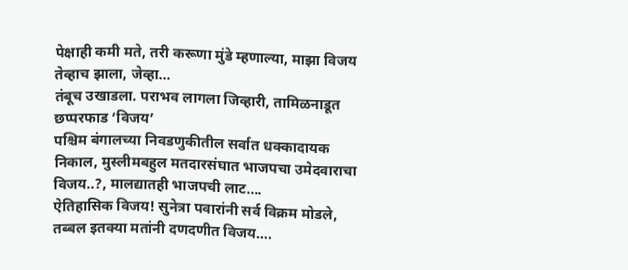पेक्षाही कमी मते, तरी करूणा मुंडे म्हणाल्या, माझा विजय तेव्हाच झाला, जेव्हा…
तंबूच उखाडला. पराभव लागला जिव्हारी, तामिळनाडूत छप्परफाड ‘विजय’
पश्चिम बंगालच्या निवडणुकीतील सर्वात धक्कादायक निकाल, मुस्लीमबहुल मतदारसंघात भाजपचा उमेदवाराचा विजय..?, मालद्यातही भाजपची लाट….
ऐतिहासिक विजय! सुनेत्रा पवारांनी सर्व विक्रम मोडले, तब्बल इतक्या मतांनी दणदणीत विजय….